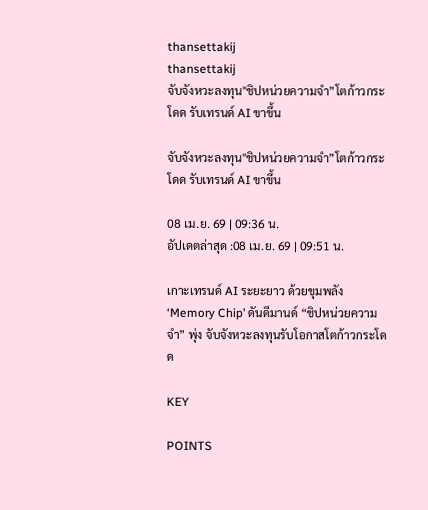thansettakij
thansettakij
จับจังหวะลงทุน"ชิปหน่วยความจำ”โตก้าวกระโดด รับเทรนด์ AI ขาขึ้น

จับจังหวะลงทุน"ชิปหน่วยความจำ”โตก้าวกระโดด รับเทรนด์ AI ขาขึ้น

08 เม.ย. 69 | 09:36 น.
อัปเดตล่าสุด :08 เม.ย. 69 | 09:51 น.

เกาะเทรนด์ AI ระยะยาว ด้วยขุมพลัง ‘Memory Chip’ ดันดีมานด์ “ชิปหน่วยความจำ” พุ่ง จับจังหวะลงทุนรับโอกาสโตก้าวกระโดด

KEY

POINTS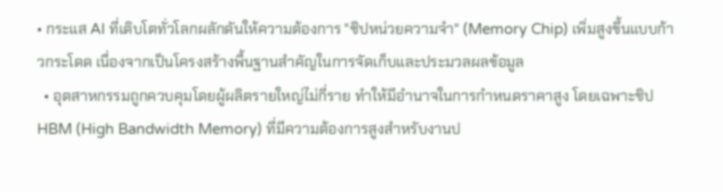• กระแส AI ที่เติบโตทั่วโลกผลักดันให้ความต้องการ "ชิปหน่วยความจำ" (Memory Chip) เพิ่มสูงขึ้นแบบก้าวกระโดด เนื่องจากเป็นโครงสร้างพื้นฐานสำคัญในการจัดเก็บและประมวลผลข้อมูล
  • อุตสาหกรรมถูกควบคุมโดยผู้ผลิตรายใหญ่ไม่กี่ราย ทำให้มีอำนาจในการกำหนดราคาสูง โดยเฉพาะชิป HBM (High Bandwidth Memory) ที่มีความต้องการสูงสำหรับงานป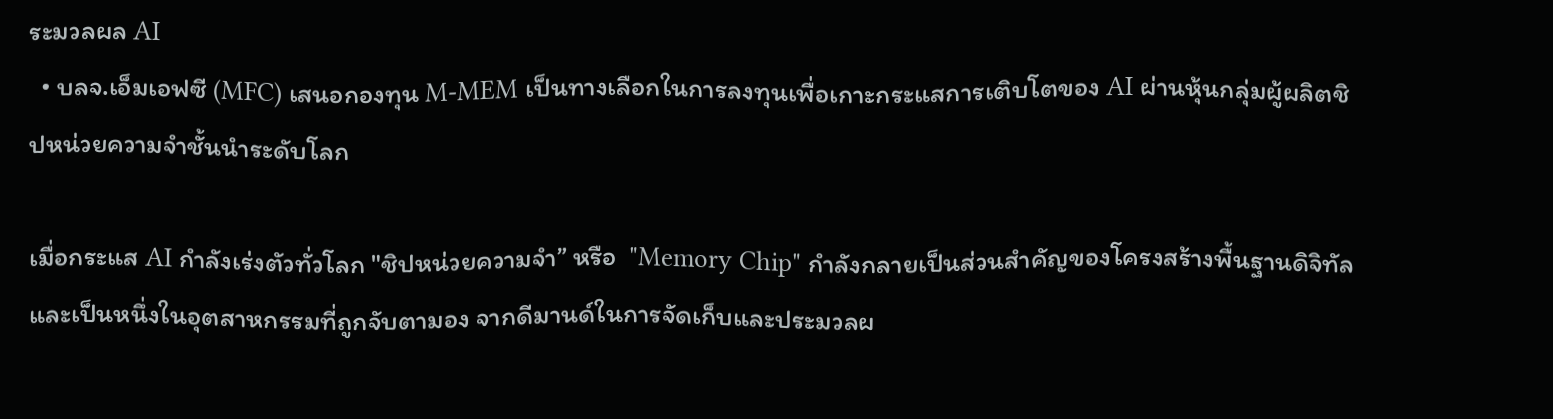ระมวลผล AI
  • บลจ.เอ็มเอฟซี (MFC) เสนอกองทุน M-MEM เป็นทางเลือกในการลงทุนเพื่อเกาะกระแสการเติบโตของ AI ผ่านหุ้นกลุ่มผู้ผลิตชิปหน่วยความจำชั้นนำระดับโลก

เมื่อกระแส AI กำลังเร่งตัวทั่วโลก "ชิปหน่วยความจำ” หรือ  "Memory Chip" กำลังกลายเป็นส่วนสำคัญของโครงสร้างพื้นฐานดิจิทัล และเป็นหนึ่งในอุตสาหกรรมที่ถูกจับตามอง จากดีมานด์ในการจัดเก็บและประมวลผ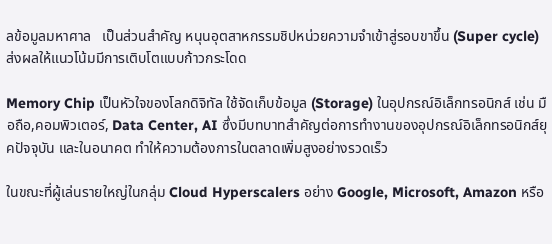ลข้อมูลมหาศาล   เป็นส่วนสำคัญ หนุนอุตสาหกรรมชิปหน่วยความจำเข้าสู่รอบขาขึ้น (Super cycle)  ส่งผลให้แนวโน้มมีการเติบโตแบบก้าวกระโดด

Memory Chip เป็นหัวใจของโลกดิจิทัล ใช้จัดเก็บข้อมูล (Storage) ในอุปกรณ์อิเล็กทรอนิกส์ เช่น มือถือ,คอมพิวเตอร์, Data Center, AI ซึ่งมีบทบาทสำคัญต่อการทำงานของอุปกรณ์อิเล็กทรอนิกส์ยุคปัจจุบัน และในอนาคต ทำให้ความต้องการในตลาดเพิ่มสูงอย่างรวดเร็ว

ในขณะที่ผู้เล่นรายใหญ่ในกลุ่ม Cloud Hyperscalers อย่าง Google, Microsoft, Amazon หรือ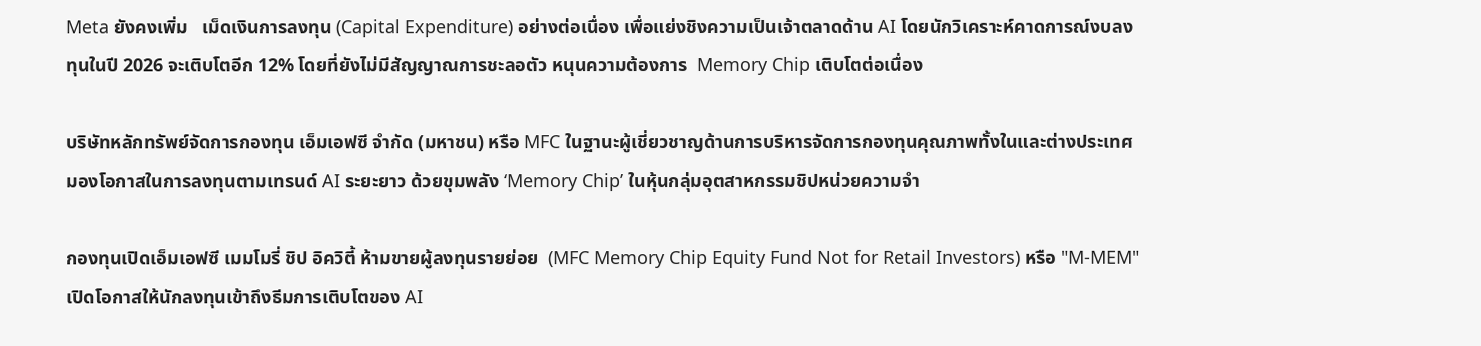Meta ยังคงเพิ่ม   เม็ดเงินการลงทุน (Capital Expenditure) อย่างต่อเนื่อง เพื่อแย่งชิงความเป็นเจ้าตลาดด้าน AI โดยนักวิเคราะห์คาดการณ์งบลงทุนในปี 2026 จะเติบโตอีก 12% โดยที่ยังไม่มีสัญญาณการชะลอตัว หนุนความต้องการ  Memory Chip เติบโตต่อเนื่อง

บริษัทหลักทรัพย์จัดการกองทุน เอ็มเอฟซี จำกัด (มหาชน) หรือ MFC ในฐานะผู้เชี่ยวชาญด้านการบริหารจัดการกองทุนคุณภาพทั้งในและต่างประเทศ  มองโอกาสในการลงทุนตามเทรนด์ AI ระยะยาว ด้วยขุมพลัง ‘Memory Chip’ ในหุ้นกลุ่มอุตสาหกรรมชิปหน่วยความจำ

กองทุนเปิดเอ็มเอฟซี เมมโมรี่ ชิป อิควิตี้ ห้ามขายผู้ลงทุนรายย่อย  (MFC Memory Chip Equity Fund Not for Retail Investors) หรือ "M-MEM" เปิดโอกาสให้นักลงทุนเข้าถึงธีมการเติบโตของ AI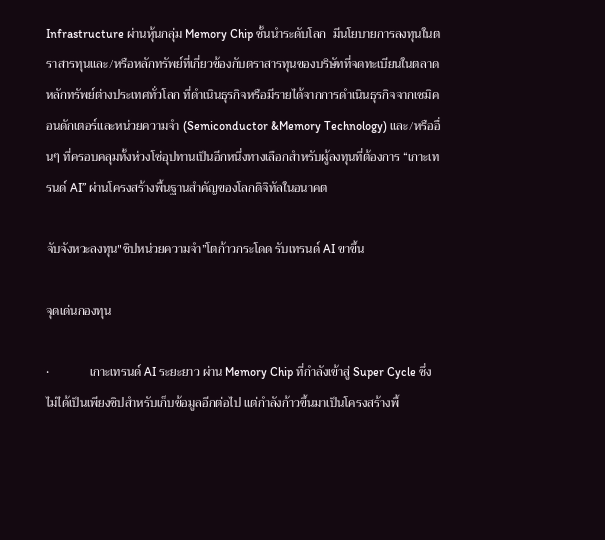Infrastructure ผ่านหุ้นกลุ่ม Memory Chip ชั้นนำระดับโลก  มีนโยบายการลงทุนในตราสารทุนและ/หรือหลักทรัพย์ที่เกี่ยวข้องกับตราสารทุนของบริษัทที่จดทะเบียนในตลาดหลักทรัพย์ต่างประเทศทั่วโลก ที่ดําเนินธุรกิจหรือมีรายได้จากการดําเนินธุรกิจจากเซมิคอนดักเตอร์และหน่วยความจํา (Semiconductor &Memory Technology) และ/หรืออื่นๆ ที่ครอบคลุมทั้งห่วงโซ่อุปทานเป็นอีกหนึ่งทางเลือกสำหรับผู้ลงทุนที่ต้องการ “เกาะเทรนด์ AI” ผ่านโครงสร้างพื้นฐานสำคัญของโลกดิจิทัลในอนาคต

จับจังหวะลงทุน"ชิปหน่วยความจำ”โตก้าวกระโดด รับเทรนด์ AI ขาขึ้น

จุดเด่นกองทุน

•             เกาะเทรนด์ AI ระยะยาว ผ่าน Memory Chip ที่กําลังเข้าสู่ Super Cycle ซึ่งไม่ได้เป็นเพียงชิปสำหรับเก็บข้อมูลอีกต่อไป แต่กำลังก้าวขึ้นมาเป็นโครงสร้างพื้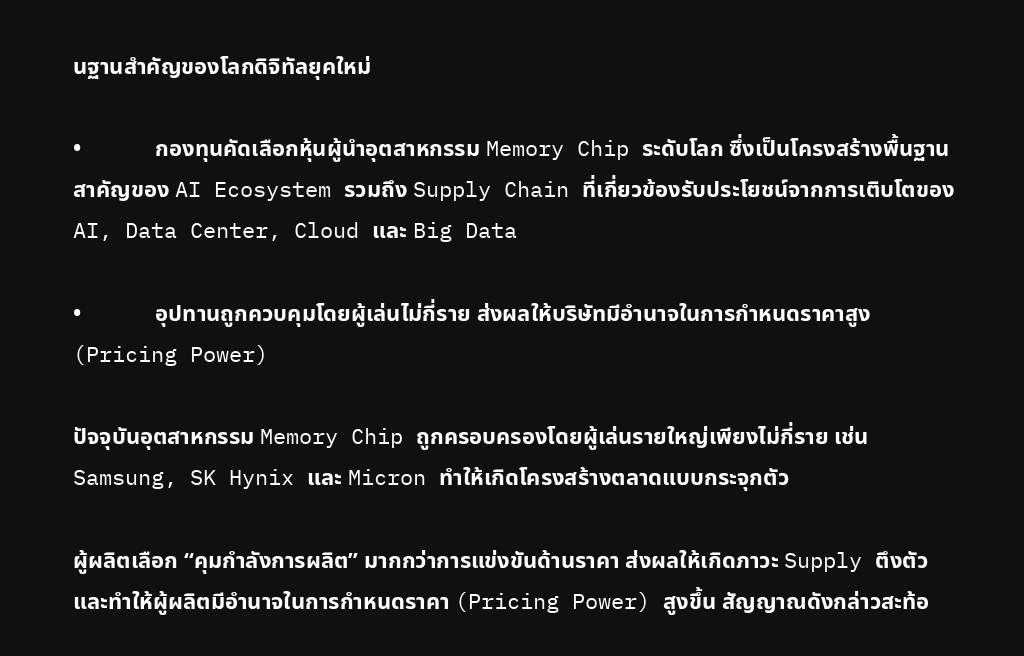นฐานสำคัญของโลกดิจิทัลยุคใหม่

•             กองทุนคัดเลือกหุ้นผู้นำอุตสาหกรรม Memory Chip ระดับโลก ซึ่งเป็นโครงสร้างพื้นฐานสาคัญของ AI Ecosystem รวมถึง Supply Chain ที่เกี่ยวข้องรับประโยชน์จากการเติบโตของ AI, Data Center, Cloud และ Big Data

•             อุปทานถูกควบคุมโดยผู้เล่นไม่กี่ราย ส่งผลให้บริษัทมีอำนาจในการกำหนดราคาสูง (Pricing Power)

ปัจจุบันอุตสาหกรรม Memory Chip ถูกครอบครองโดยผู้เล่นรายใหญ่เพียงไม่กี่ราย เช่น Samsung, SK Hynix และ Micron ทำให้เกิดโครงสร้างตลาดแบบกระจุกตัว

ผู้ผลิตเลือก “คุมกำลังการผลิต” มากกว่าการแข่งขันด้านราคา ส่งผลให้เกิดภาวะ Supply ตึงตัว และทำให้ผู้ผลิตมีอำนาจในการกำหนดราคา (Pricing Power) สูงขึ้น สัญญาณดังกล่าวสะท้อ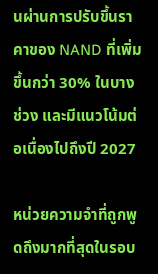นผ่านการปรับขึ้นราคาของ NAND ที่เพิ่มขึ้นกว่า 30% ในบางช่วง และมีแนวโน้มต่อเนื่องไปถึงปี 2027

หน่วยความจำที่ถูกพูดถึงมากที่สุดในรอบ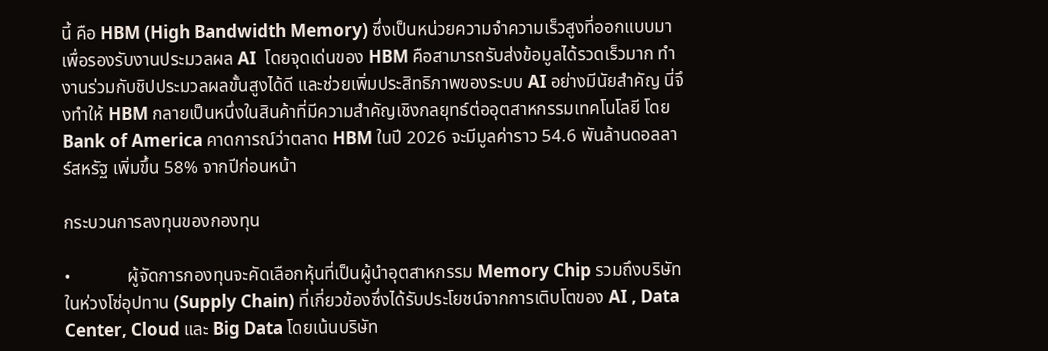นี้ คือ HBM (High Bandwidth Memory) ซึ่งเป็นหน่วยความจำความเร็วสูงที่ออกแบบมาเพื่อรองรับงานประมวลผล AI  โดยจุดเด่นของ HBM คือสามารถรับส่งข้อมูลได้รวดเร็วมาก ทำงานร่วมกับชิปประมวลผลขั้นสูงได้ดี และช่วยเพิ่มประสิทธิภาพของระบบ AI อย่างมีนัยสำคัญ นี่จึงทำให้ HBM กลายเป็นหนึ่งในสินค้าที่มีความสำคัญเชิงกลยุทธ์ต่ออุตสาหกรรมเทคโนโลยี โดย Bank of America คาดการณ์ว่าตลาด HBM ในปี 2026 จะมีมูลค่าราว 54.6 พันล้านดอลลาร์สหรัฐ เพิ่มขึ้น 58% จากปีก่อนหน้า

กระบวนการลงทุนของกองทุน

•             ผู้จัดการกองทุนจะคัดเลือกหุ้นที่เป็นผู้นำอุตสาหกรรม Memory Chip รวมถึงบริษัทในห่วงโซ่อุปทาน (Supply Chain) ที่เกี่ยวข้องซึ่งได้รับประโยชน์จากการเติบโตของ AI , Data Center, Cloud และ Big Data โดยเน้นบริษัท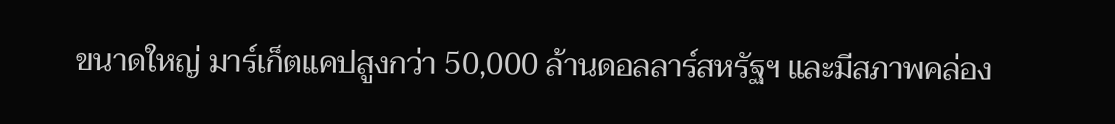ขนาดใหญ่ มาร์เก็ตแคปสูงกว่า 50,000 ล้านดอลลาร์สหรัฐฯ และมีสภาพคล่อง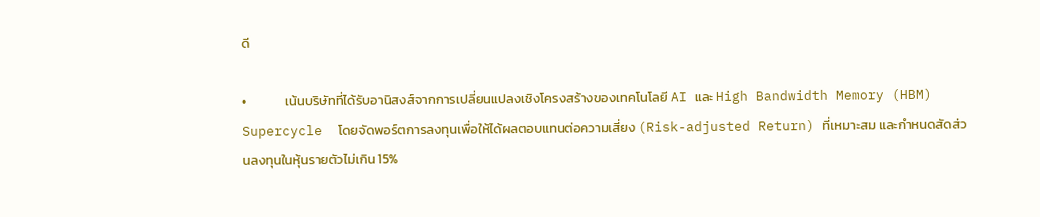ดี

•             เน้นบริษัทที่ได้รับอานิสงส์จากการเปลี่ยนแปลงเชิงโครงสร้างของเทคโนโลยี AI และ High Bandwidth Memory (HBM) Supercycle  โดยจัดพอร์ตการลงทุนเพื่อให้ได้ผลตอบแทนต่อความเสี่ยง (Risk-adjusted Return) ที่เหมาะสม และกำหนดสัดส่วนลงทุนในหุ้นรายตัวไม่เกิน 15%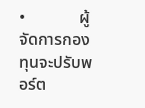•             ผู้จัดการกองทุนจะปรับพอร์ต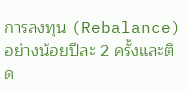การลงทุน (Rebalance) อย่างน้อยปีละ 2 ครั้งและติด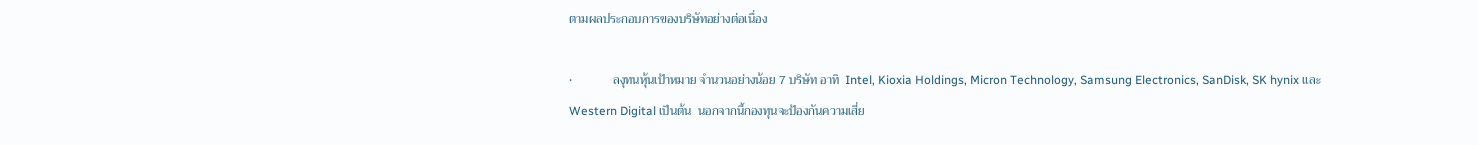ตามผลประกอบการของบริษัทอย่างต่อเนื่อง

•             ลงุทนหุ้นเป้าหมาย จำนวนอย่างน้อย 7 บริษัท อาทิ  Intel, Kioxia Holdings, Micron Technology, Samsung Electronics, SanDisk, SK hynix และ Western Digital เป็นต้น  นอกจากนี้กองทุนจะป้องกันความเสี่ย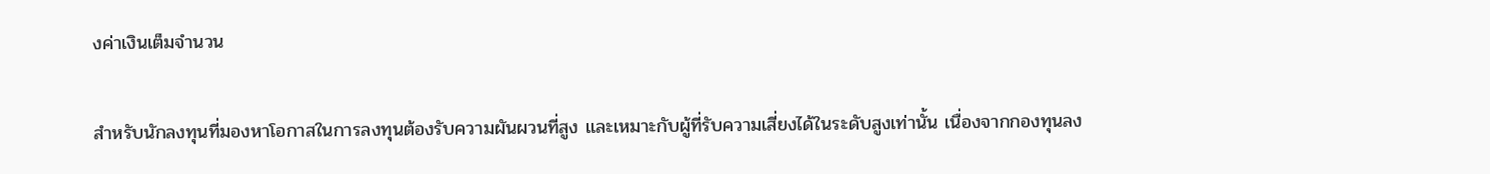งค่าเงินเต็มจำนวน

สำหรับนักลงทุนที่มองหาโอกาสในการลงทุนต้องรับความผันผวนที่สูง และเหมาะกับผู้ที่รับความเสี่ยงได้ในระดับสูงเท่านั้น เนื่องจากกองทุนลง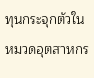ทุนกระจุกตัวในหมวดอุตสาหกร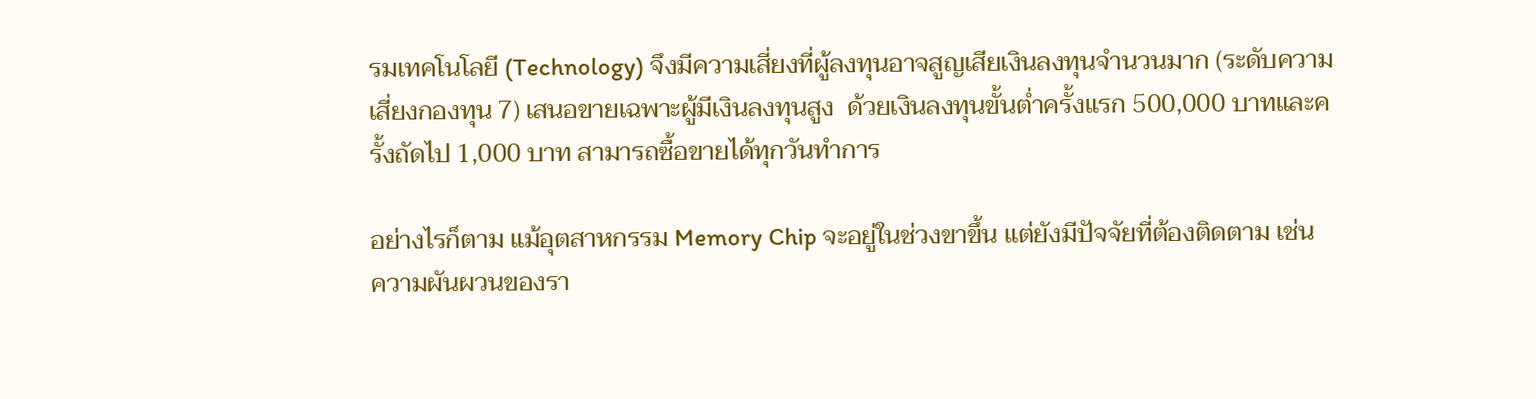รมเทคโนโลยี (Technology) จึงมีความเสี่ยงที่ผู้ลงทุนอาจสูญเสียเงินลงทุนจำนวนมาก (ระดับความเสี่ยงกองทุน 7) เสนอขายเฉพาะผู้มีเงินลงทุนสูง  ด้วยเงินลงทุนขั้นต่ำครั้งแรก 500,000 บาทและครั้งถัดไป 1,000 บาท สามารถซื้อขายได้ทุกวันทำการ

อย่างไรก็ตาม แม้อุตสาหกรรม Memory Chip จะอยู่ในช่วงขาขึ้น แต่ยังมีปัจจัยที่ต้องติดตาม เช่น ความผันผวนของรา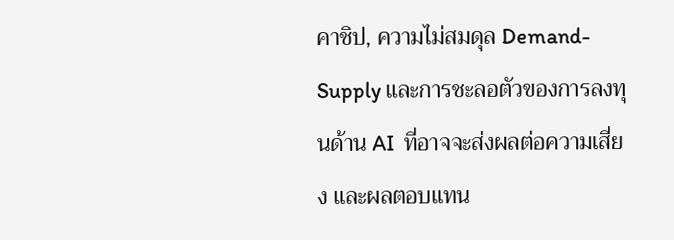คาชิป, ความไม่สมดุล Demand-Supply และการชะลอตัวของการลงทุนด้าน AI  ที่อาจจะส่งผลต่อความเสี่ยง และผลตอบแทน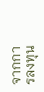จากการลงทุน